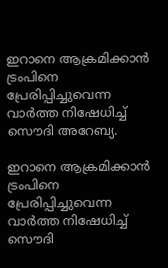ഇറാനെ ആക്രമിക്കാന്‍ ട്രംപിനെ പ്രേരിപ്പിച്ചുവെന്ന വാര്‍ത്ത നിഷേധിച്ച് സൌദി അറേബ്യ.

ഇറാനെ ആക്രമിക്കാന്‍ ട്രംപിനെ പ്രേരിപ്പിച്ചുവെന്ന വാര്‍ത്ത നിഷേധിച്ച് സൌദി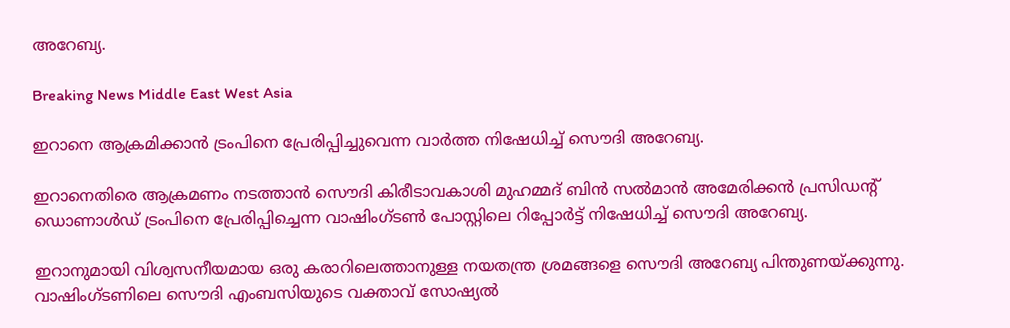അറേബ്യ.

Breaking News Middle East West Asia

ഇറാനെ ആക്രമിക്കാന്‍ ട്രംപിനെ പ്രേരിപ്പിച്ചുവെന്ന വാര്‍ത്ത നിഷേധിച്ച് സൌദി അറേബ്യ.

ഇറാനെതിരെ ആക്രമണം നടത്താന്‍ സൌദി കിരീടാവകാശി മുഹമ്മദ് ബിന്‍ സല്‍മാന്‍ അമേരിക്കന്‍ പ്രസിഡന്റ് ഡൊണാള്‍ഡ് ട്രംപിനെ പ്രേരിപ്പിച്ചെന്ന വാഷിംഗ്ടണ്‍ പോസ്റ്റിലെ റിപ്പോര്‍ട്ട് നിഷേധിച്ച് സൌദി അറേബ്യ.

ഇറാനുമായി വിശ്വസനീയമായ ഒരു കരാറിലെത്താനുള്ള നയതന്ത്ര ശ്രമങ്ങളെ സൌദി അറേബ്യ പിന്തുണയ്ക്കുന്നു. വാഷിംഗ്ടണിലെ സൌദി എംബസിയുടെ വക്താവ് സോഷ്യല്‍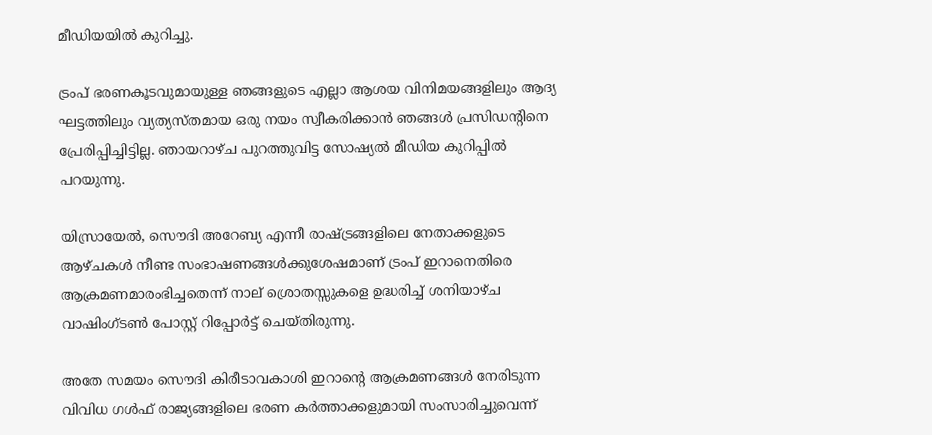മീഡിയയില്‍ കുറിച്ചു.

ട്രംപ് ഭരണകൂടവുമായുള്ള ഞങ്ങളുടെ എല്ലാ ആശയ വിനിമയങ്ങളിലും ആദ്യ ഘട്ടത്തിലും വ്യത്യസ്തമായ ഒരു നയം സ്വീകരിക്കാന്‍ ഞങ്ങള്‍ പ്രസിഡന്റിനെ പ്രേരിപ്പിച്ചിട്ടില്ല. ഞായറാഴ്ച പുറത്തുവിട്ട സോഷ്യല്‍ മീഡിയ കുറിപ്പില്‍ പറയുന്നു.

യിസ്രായേല്‍, സൌദി അറേബ്യ എന്നീ രാഷ്ട്രങ്ങളിലെ നേതാക്കളുടെ ആഴ്ചകള്‍ നീണ്ട സംഭാഷണങ്ങള്‍ക്കുശേഷമാണ് ട്രംപ് ഇറാനെതിരെ ആക്രമണമാരംഭിച്ചതെന്ന് നാല് ശ്രൊതസ്സുകളെ ഉദ്ധരിച്ച് ശനിയാഴ്ച വാഷിംഗ്ടണ്‍ പോസ്റ്റ് റിപ്പോര്‍ട്ട് ചെയ്തിരുന്നു.

അതേ സമയം സൌദി കിരീടാവകാശി ഇറാന്റെ ആക്രമണങ്ങള്‍ നേരിടുന്ന വിവിധ ഗള്‍ഫ് രാജ്യങ്ങളിലെ ഭരണ കര്‍ത്താക്കളുമായി സംസാരിച്ചുവെന്ന്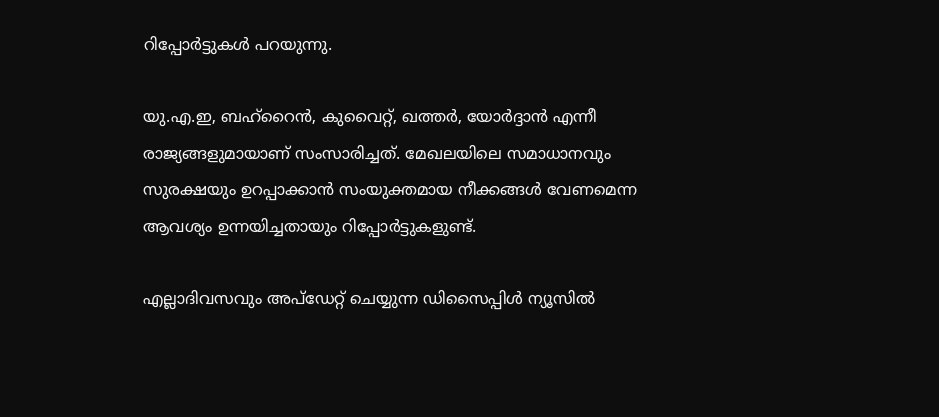റിപ്പോര്‍ട്ടുകള്‍ പറയുന്നു.

യു.എ.ഇ, ബഹ്റൈന്‍, കുവൈറ്റ്, ഖത്തര്‍, യോര്‍ദ്ദാന്‍ എന്നീ രാജ്യങ്ങളുമായാണ് സംസാരിച്ചത്. മേഖലയിലെ സമാധാനവും സുരക്ഷയും ഉറപ്പാക്കാന്‍ സംയുക്തമായ നീക്കങ്ങള്‍ വേണമെന്ന ആവശ്യം ഉന്നയിച്ചതായും റിപ്പോര്‍ട്ടുകളുണ്ട്.

എല്ലാദിവസവും അപ്ഡേറ്റ് ചെയ്യുന്ന ഡിസൈപ്പിൾ ന്യൂസിൽ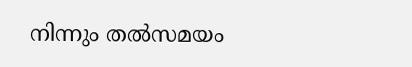നിന്നും തൽസമയം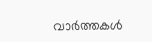വാർത്തകൾ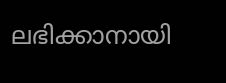ലഭിക്കാനായി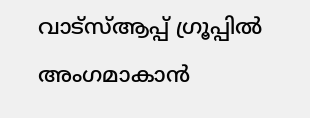വാട്സ്ആപ്പ് ഗ്രൂപ്പിൽ അംഗമാകാൻ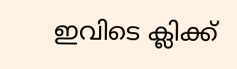ഇവിടെ ക്ലിക്ക്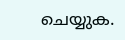ചെയ്യുക.